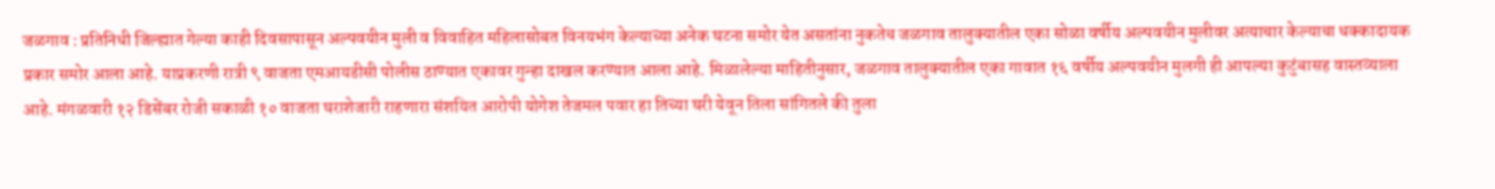जळगाव : प्रतिनिधी जिल्ह्यात गेल्या काही दिवसापासून अल्पवयीन मुली व विवाहित महिलासोबत विनयभंग केल्याच्या अनेक घटना समोर येत असतांना नुकतेच जळगाव तालुक्यातील एका सोळा वर्षीय अल्पवयीन मुलीवर अत्याचार केल्याचा धक्कादायक प्रकार समोर आला आहे. याप्रकरणी रात्री ९ वाजता एमआयडीसी पोलीस ठाण्यात एकावर गुन्हा दाखल करण्यात आला आहे. मिळालेल्या माहितीनुसार, जळगाव तालुक्यातील एका गावात १६ वर्षीय अल्पवयीन मुलगी ही आपल्या कुटुंबासह वास्तव्याला आहे. मंगळवारी १२ डिसेंबर रोजी सकाळी १० वाजता घराशेजारी राहणारा संशयित आरोपी योगेश तेजमल पवार हा तिच्या घरी येवून तिला सांगितले की तुला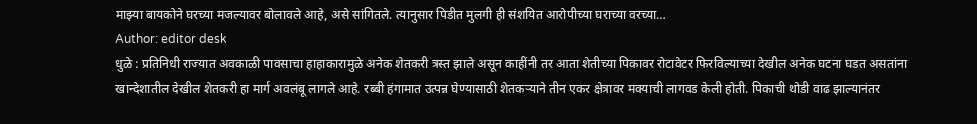माझ्या बायकोने घरच्या मजल्यावर बोलावले आहे, असे सांगितले. त्यानुसार पिडीत मुलगी ही संशयित आरोपीच्या घराच्या वरच्या…
Author: editor desk
धुळे : प्रतिनिधी राज्यात अवकाळी पावसाचा हाहाकारामुळे अनेक शेतकरी त्रस्त झाले असून काहींनी तर आता शेतीच्या पिकावर रोटावेटर फिरविल्याच्या देखील अनेक घटना घडत असतांना खान्देशातील देखील शेतकरी हा मार्ग अवलंबू लागले आहे. रब्बी हंगामात उत्पन्न घेण्यासाठी शेतकऱ्याने तीन एकर क्षेत्रावर मक्याची लागवड केली होती. पिकाची थोडी वाढ झाल्यानंतर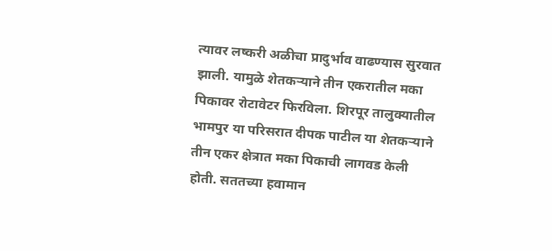त्यावर लष्करी अळीचा प्रादुर्भाव वाढण्यास सुरवात झाली. यामुळे शेतकऱ्याने तीन एकरातील मका पिकावर रोटावेटर फिरविला. शिरपूर तालुक्यातील भामपुर या परिसरात दीपक पाटील या शेतकऱ्याने तीन एकर क्षेत्रात मका पिकाची लागवड केली होती. सततच्या हवामान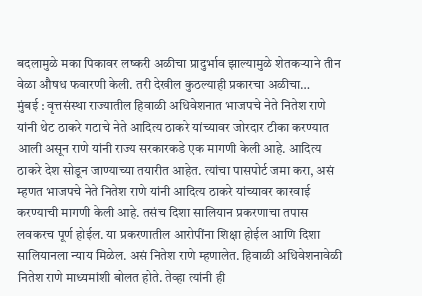बदलामुळे मका पिकावर लष्करी अळीचा प्रादुर्भाव झाल्यामुळे शेतकऱ्याने तीन वेळा औषध फवारणी केली. तरी देखील कुठल्याही प्रकारचा अळीचा…
मुंबई : वृत्तसंस्था राज्यातील हिवाळी अधिवेशनात भाजपचे नेते नितेश राणे यांनी थेट ठाकरे गटाचे नेते आदित्य ठाकरे यांच्यावर जोरदार टीका करण्यात आली असून राणे यांनी राज्य सरकारकडे एक मागणी केली आहे. आदित्य ठाकरे देश सोडून जाण्याच्या तयारीत आहेत. त्यांचा पासपोर्ट जमा करा, असं म्हणत भाजपचे नेते नितेश राणे यांनी आदित्य ठाकरे यांच्यावर कारवाई करण्याची मागणी केली आहे. तसंच दिशा सालियान प्रकरणाचा तपास लवकरच पूर्ण होईल. या प्रकरणातील आरोपींना शिक्षा होईल आणि दिशा सालियानला न्याय मिळेल. असं नितेश राणे म्हणालेत. हिवाळी अधिवेशनावेळी नितेश राणे माध्यमांशी बोलत होते. तेव्हा त्यांनी ही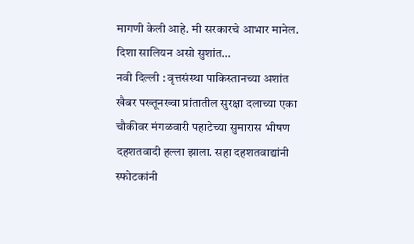मागणी केली आहे. मी सरकारचे आभार मानेल. दिशा सालियन असो सुशांत…
नवी दिल्ली : वृत्तसंस्था पाकिस्तानच्या अशांत खैबर पख्तूनख्वा प्रांतातील सुरक्षा दलाच्या एका चौकीवर मंगळवारी पहाटेच्या सुमारास भीषण दहशतवादी हल्ला झाला. सहा दहशतवाद्यांनी स्फोटकांनी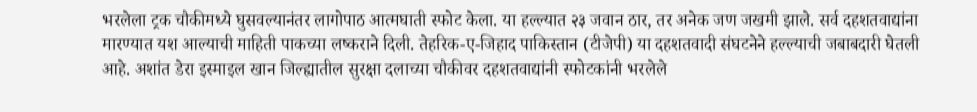भरलेला ट्रक चौकीमध्ये घुसवल्यानंतर लागोपाठ आत्मघाती स्फोट केला. या हल्ल्यात २३ जवान ठार, तर अनेक जण जखमी झाले. सर्व दहशतवाद्यांना मारण्यात यश आल्याची माहिती पाकच्या लष्कराने दिली. तेहरिक-ए-जिहाद पाकिस्तान (टीजेपी) या दहशतवादी संघटनेने हल्ल्याची जबाबदारी घेतली आहे. अशांत डेरा इस्माइल खान जिल्ह्यातील सुरक्षा दलाच्या चौकीवर दहशतवाद्यांनी स्फोटकांनी भरलेले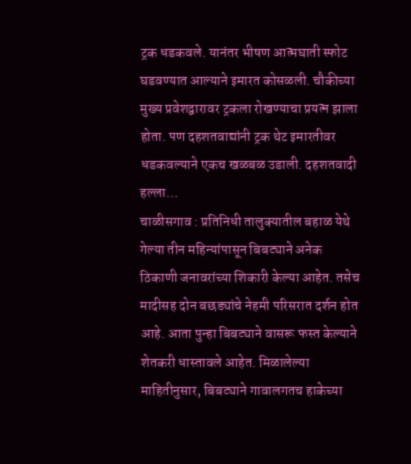ट्रक धडकवले. यानंतर भीषण आत्मघाती स्फोट घडवण्यात आल्याने इमारत कोसळली. चौकीच्या मुख्य प्रवेशद्वारावर ट्रकला रोखण्याचा प्रयत्न झाला होता. पण दहशतवाद्यांनी ट्रक थेट इमारतीवर धडकवल्याने एकच खळबळ उडाली. दहशतवादी हल्ला…
चाळीसगाव : प्रतिनिधी तालुक्यातील बहाळ येथे गेल्या तीन महिन्यांपासून बिबट्याने अनेक ठिकाणी जनावरांच्या शिकारी केल्या आहेत. तसेच मादीसह दोन बछड्यांचे नेहमी परिसरात दर्शन होत आहे. आता पुन्हा बिबट्याने वासरू फस्त केल्याने शेतकरी धास्तावले आहेत. मिळालेल्या माहितीनुसार, बिबट्याने गावालगतच हाकेच्या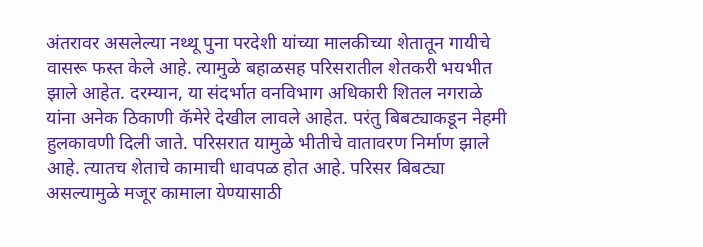अंतरावर असलेल्या नथ्थू पुना परदेशी यांच्या मालकीच्या शेतातून गायीचे वासरू फस्त केले आहे. त्यामुळे बहाळसह परिसरातील शेतकरी भयभीत झाले आहेत. दरम्यान, या संदर्भात वनविभाग अधिकारी शितल नगराळे यांना अनेक ठिकाणी कॅमेरे देखील लावले आहेत. परंतु बिबट्याकडून नेहमी हुलकावणी दिली जाते. परिसरात यामुळे भीतीचे वातावरण निर्माण झाले आहे. त्यातच शेताचे कामाची धावपळ होत आहे. परिसर बिबट्या असल्यामुळे मजूर कामाला येण्यासाठी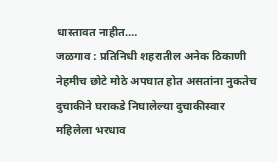धास्तावत नाहीत.…
जळगाव : प्रतिनिधी शहरातील अनेक ठिकाणी नेहमीच छोटे मोठे अपघात होत असतांना नुकतेच दुचाकीने घराकडे निघालेल्या दुचाकीस्वार महिलेला भरधाव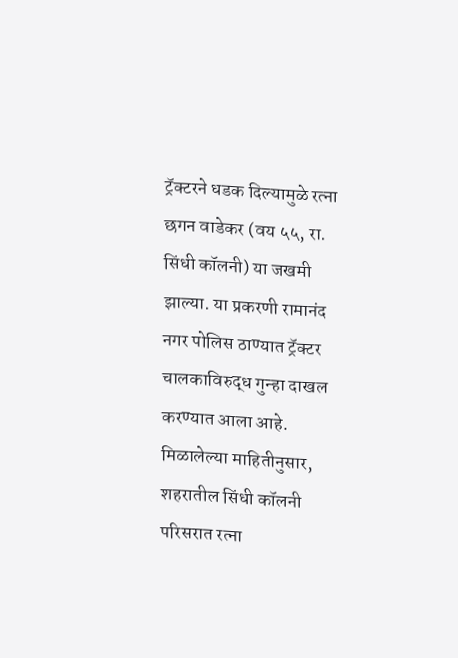ट्रॅक्टरने धडक दिल्यामुळे रत्ना छगन वाडेकर (वय ५५, रा. सिंधी कॉलनी) या जखमी झाल्या. या प्रकरणी रामानंद नगर पोलिस ठाण्यात ट्रॅक्टर चालकाविरुद्ध गुन्हा दाखल करण्यात आला आहे. मिळालेल्या माहितीनुसार, शहरातील सिंधी कॉलनी परिसरात रत्ना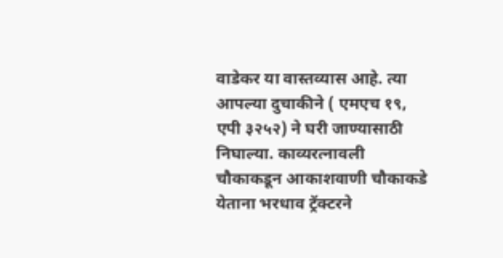वाडेकर या वास्तव्यास आहे. त्या आपल्या दुचाकीने ( एमएच १९, एपी ३२५२) ने घरी जाण्यासाठी निघाल्या. काव्यरत्नावली चौकाकडून आकाशवाणी चौकाकडे येताना भरधाव ट्रॅक्टरने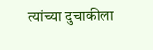त्यांच्या दुचाकीला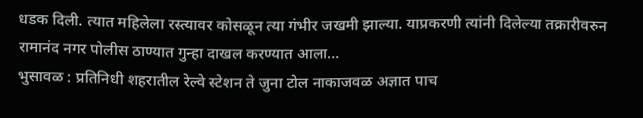धडक दिली. त्यात महिलेला रस्त्यावर कोसळून त्या गंभीर जखमी झाल्या. याप्रकरणी त्यांनी दिलेल्या तक्रारीवरुन रामानंद नगर पोलीस ठाण्यात गुन्हा दाखल करण्यात आला…
भुसावळ : प्रतिनिधी शहरातील रेल्वे स्टेशन ते जुना टोल नाकाजवळ अज्ञात पाच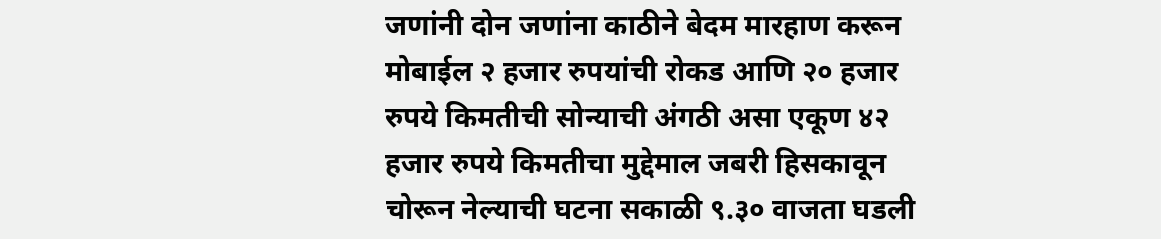जणांनी दोन जणांना काठीने बेदम मारहाण करून मोबाईल २ हजार रुपयांची रोकड आणि २० हजार रुपये किमतीची सोन्याची अंगठी असा एकूण ४२ हजार रुपये किमतीचा मुद्देमाल जबरी हिसकावून चोरून नेल्याची घटना सकाळी ९.३० वाजता घडली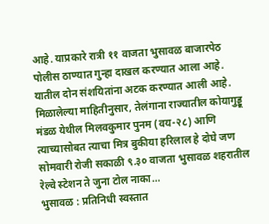आहे. याप्रकारे रात्री ११ वाजता भुसावळ बाजारपेठ पोलीस ठाण्यात गुन्हा दाखल करण्यात आला आहे. यातील दोन संशयितांना अटक करण्यात आली आहे. मिळालेल्या माहितीनुसार, तेलंगाना राज्यातील कोयागुड्डू मंडळ येथील मिलवकुमार पुनम (वय-२८) आणि त्याच्यासोबत त्याचा मित्र बुकीया हरिलाल हे दोघे जण सोमवारी रोजी सकाळी ९.३० वाजता भुसावळ शहरातील रेल्वे स्टेशन ते जुना टोल नाका…
भुसावळ : प्रतिनिधी स्वस्तात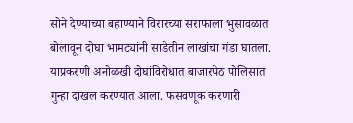सोने देण्याच्या बहाण्याने विरारच्या सराफाला भुसावळात बोलावून दोघा भामट्यांनी साडेतीन लाखांचा गंडा घातला. याप्रकरणी अनोळखी दोघांविरोधात बाजारपेठ पोलिसात गुन्हा दाखल करण्यात आला. फसवणूक करणारी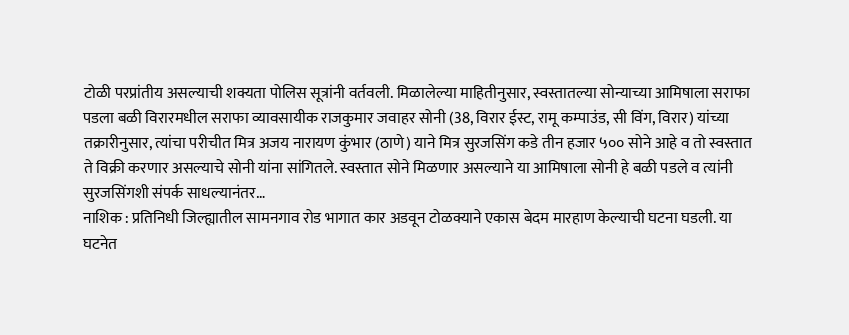टोळी परप्रांतीय असल्याची शक्यता पोलिस सूत्रांनी वर्तवली. मिळालेल्या माहितीनुसार, स्वस्तातल्या सोन्याच्या आमिषाला सराफा पडला बळी विरारमधील सराफा व्यावसायीक राजकुमार जवाहर सोनी (38, विरार ईस्ट, रामू कम्पाउंड, सी विंग, विरार) यांच्या तक्रारीनुसार, त्यांचा परीचीत मित्र अजय नारायण कुंभार (ठाणे) याने मित्र सुरजसिंग कडे तीन हजार ५०० सोने आहे व तो स्वस्तात ते विक्री करणार असल्याचे सोनी यांना सांगितले. स्वस्तात सोने मिळणार असल्याने या आमिषाला सोनी हे बळी पडले व त्यांनी सुरजसिंगशी संपर्क साधल्यानंतर…
नाशिक : प्रतिनिधी जिल्ह्यातील सामनगाव रोड भागात कार अडवून टोळक्याने एकास बेदम मारहाण केल्याची घटना घडली. या घटनेत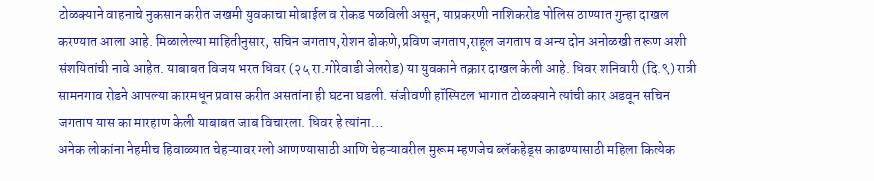टोळक्याने वाहनाचे नुकसान करीत जखमी युवकाचा मोबाईल व रोकड पळविली असून, याप्रकरणी नाशिकरोड पोलिस ठाण्यात गुन्हा दाखल करण्यात आला आहे. मिळालेल्या माहितीनुसार, सचिन जगताप,रोशन ढोकणे,प्रविण जगताप,राहूल जगताप व अन्य दोन अनोळखी तरूण अशी संशयितांची नावे आहेत. याबाबत विजय भरत धिवर (२५ रा.गोरेवाडी जेलरोड) या युवकाने तक्रार दाखल केली आहे. धिवर शनिवारी (दि.९) रात्री सामनगाव रोडने आपल्या कारमधून प्रवास करीत असतांना ही घटना घडली. संजीवणी हॉस्पिटल भागात टोळक्याने त्यांची कार अडवून सचिन जगताप यास का मारहाण केली याबाबत जाब विचारला. धिवर हे त्यांना…
अनेक लोकांना नेहमीच हिवाळ्यात चेहऱ्यावर ग्लो आणण्यासाठी आणि चेहऱ्यावरील मुरूम म्हणजेच ब्लॅकहेड्स काढण्यासाठी महिला कित्येक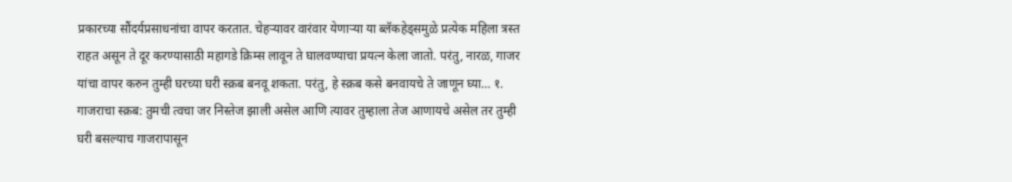प्रकारच्या सौंदर्यप्रसाधनांचा वापर करतात. चेहऱ्यावर वारंवार येणाऱ्या या ब्लॅकहेड्समुळे प्रत्येक महिला त्रस्त राहत असून ते दूर करण्यासाठी महागडे क्रिम्स लावून ते घालवण्याचा प्रयत्न केला जातो. परंतु, नारळ, गाजर यांचा वापर करुन तुम्ही घरच्या घरी स्क्रब बनवू शकता. परंतु, हे स्क्रब कसे बनवायचे ते जाणून घ्या… १. गाजराचा स्क्रब: तुमची त्वचा जर निस्तेज झाली असेल आणि त्यावर तुम्हाला तेज आणायचे असेल तर तुम्ही घरी बसल्याच गाजरापासून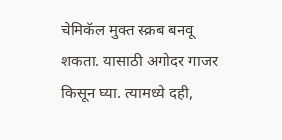चेमिकॅल मुक्त स्क्रब बनवू शकता. यासाठी अगोदर गाजर किसून घ्या. त्यामध्ये दही,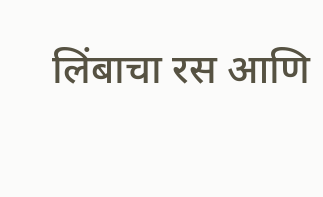लिंबाचा रस आणि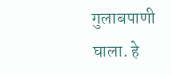गुलाबपाणी घाला. हे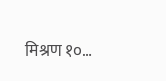मिश्रण १०…